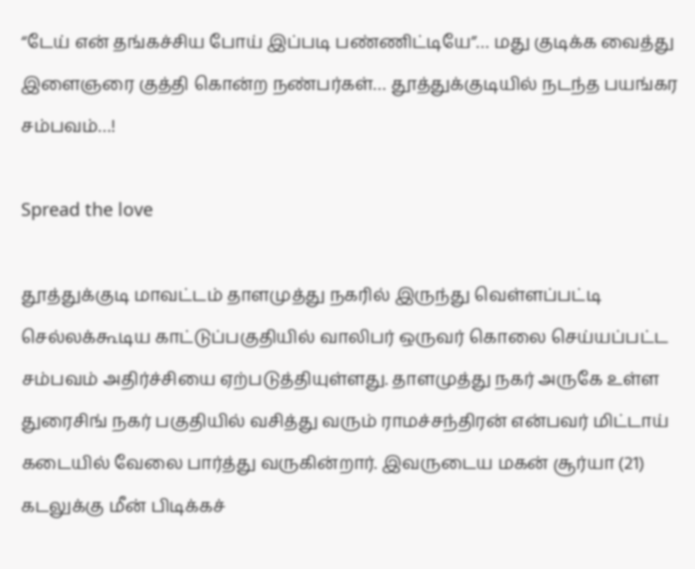“டேய் என் தங்கச்சிய போய் இப்படி பண்ணிட்டியே”… மது குடிக்க வைத்து இளைஞரை குத்தி கொன்ற நண்பர்கள்… தூத்துக்குடியில் நடந்த பயங்கர சம்பவம்…!

Spread the love

தூத்துக்குடி மாவட்டம் தாளமுத்து நகரில் இருந்து வெள்ளப்பட்டி செல்லக்கூடிய காட்டுப்பகுதியில் வாலிபர் ஒருவர் கொலை செய்யப்பட்ட சம்பவம் அதிர்ச்சியை ஏற்படுத்தியுள்ளது. தாளமுத்து நகர் அருகே உள்ள துரைசிங் நகர் பகுதியில் வசித்து வரும் ராமச்சந்திரன் என்பவர் மிட்டாய் கடையில் வேலை பார்த்து வருகின்றார். இவருடைய மகன் சூர்யா (21) கடலுக்கு மீன் பிடிக்கச்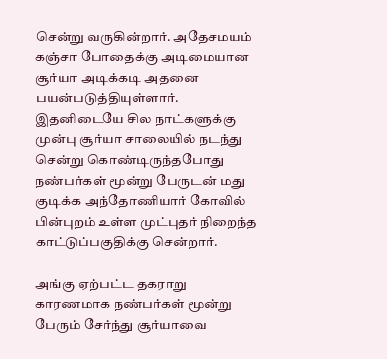சென்று வருகின்றார். அதேசமயம் கஞ்சா போதைக்கு அடிமையான சூர்யா அடிக்கடி அதனை பயன்படுத்தியுள்ளார். இதனிடையே சில நாட்களுக்கு முன்பு சூர்யா சாலையில் நடந்து சென்று கொண்டிருந்தபோது நண்பர்கள் மூன்று பேருடன் மது குடிக்க அந்தோணியார் கோவில் பின்புறம் உள்ள முட்புதர் நிறைந்த காட்டுப்பகுதிக்கு சென்றார்.

அங்கு ஏற்பட்ட தகராறு காரணமாக நண்பர்கள் மூன்று பேரும் சேர்ந்து சூர்யாவை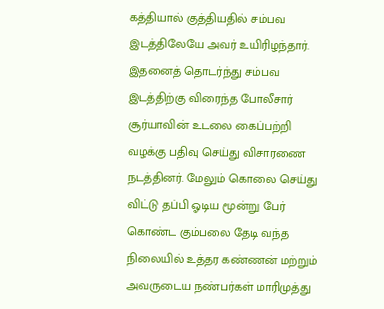கத்தியால் குத்தியதில் சம்பவ இடத்திலேயே அவர் உயிரிழந்தார். இதனைத் தொடர்ந்து சம்பவ இடத்திற்கு விரைந்த போலீசார் சூர்யாவின் உடலை கைப்பற்றி வழக்கு பதிவு செய்து விசாரணை நடத்தினர். மேலும் கொலை செய்து விட்டு தப்பி ஓடிய மூன்று பேர் கொண்ட கும்பலை தேடி வந்த நிலையில் உத்தர கண்ணன் மற்றும் அவருடைய நண்பர்கள் மாரிமுத்து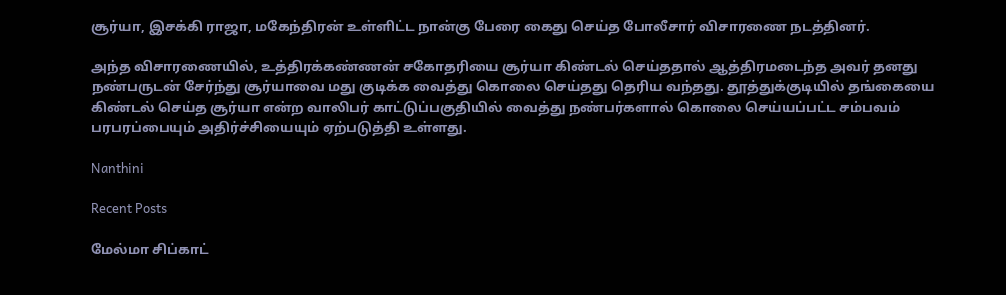சூர்யா, இசக்கி ராஜா, மகேந்திரன் உள்ளிட்ட நான்கு பேரை கைது செய்த போலீசார் விசாரணை நடத்தினர்.

அந்த விசாரணையில், உத்திரக்கண்ணன் சகோதரியை சூர்யா கிண்டல் செய்ததால் ஆத்திரமடைந்த அவர் தனது நண்பருடன் சேர்ந்து சூர்யாவை மது குடிக்க வைத்து கொலை செய்தது தெரிய வந்தது. தூத்துக்குடியில் தங்கையை கிண்டல் செய்த சூர்யா என்ற வாலிபர் காட்டுப்பகுதியில் வைத்து நண்பர்களால் கொலை செய்யப்பட்ட சம்பவம் பரபரப்பையும் அதிர்ச்சியையும் ஏற்படுத்தி உள்ளது.

Nanthini

Recent Posts

மேல்மா சிப்காட்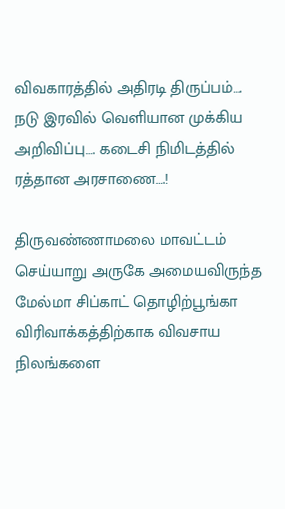விவகாரத்தில் அதிரடி திருப்பம்…. நடு இரவில் வெளியான முக்கிய அறிவிப்பு…. கடைசி நிமிடத்தில் ரத்தான அரசாணை….!

திருவண்ணாமலை மாவட்டம் செய்யாறு அருகே அமையவிருந்த மேல்மா சிப்காட் தொழிற்பூங்கா விரிவாக்கத்திற்காக விவசாய நிலங்களை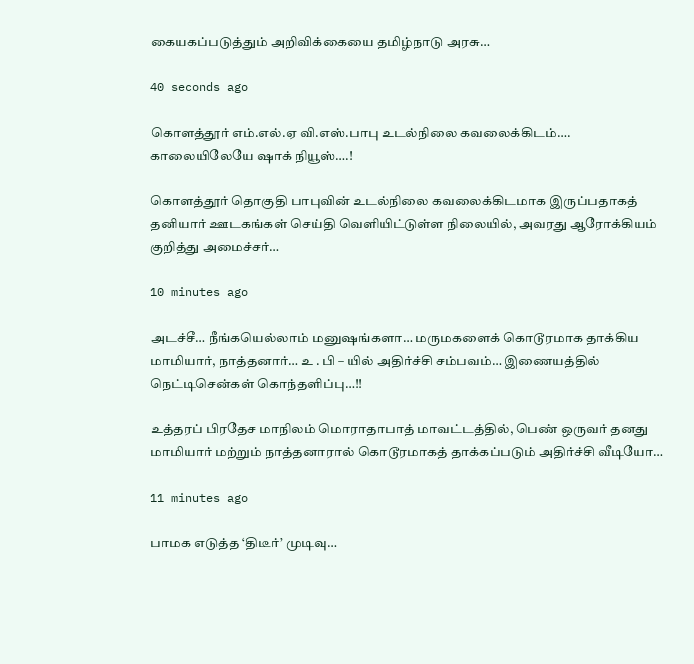கையகப்படுத்தும் அறிவிக்கையை தமிழ்நாடு அரசு…

40 seconds ago

கொளத்தூர் எம்.எல்.ஏ வி.எஸ்.பாபு உடல்நிலை கவலைக்கிடம்…. காலையிலேயே ஷாக் நியூஸ்….!

கொளத்தூர் தொகுதி பாபுவின் உடல்நிலை கவலைக்கிடமாக இருப்பதாகத் தனியார் ஊடகங்கள் செய்தி வெளியிட்டுள்ள நிலையில், அவரது ஆரோக்கியம் குறித்து அமைச்சர்…

10 minutes ago

அடச்சீ… நீங்கயெல்லாம் மனுஷங்களா… மருமகளைக் கொடூரமாக தாக்கிய மாமியார், நாத்தனார்… உ . பி – யில் அதிர்ச்சி சம்பவம்… இணையத்தில் நெட்டிசென்கள் கொந்தளிப்பு…!!

உத்தரப் பிரதேச மாநிலம் மொராதாபாத் மாவட்டத்தில், பெண் ஒருவர் தனது மாமியார் மற்றும் நாத்தனாரால் கொடூரமாகத் தாக்கப்படும் அதிர்ச்சி வீடியோ…

11 minutes ago

பாமக எடுத்த ‘திடீர்’ முடிவு…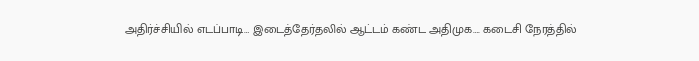அதிர்ச்சியில் எடப்பாடி… இடைத்தேர்தலில் ஆட்டம் கண்ட அதிமுக…. கடைசி நேரத்தில்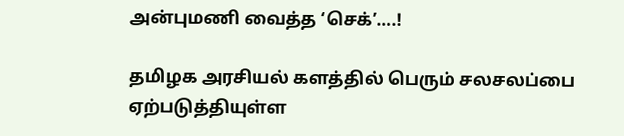அன்புமணி வைத்த ‘செக்’….!

தமிழக அரசியல் களத்தில் பெரும் சலசலப்பை ஏற்படுத்தியுள்ள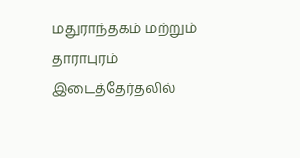மதுராந்தகம் மற்றும் தாராபுரம் இடைத்தேர்தலில்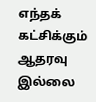எந்தக் கட்சிக்கும் ஆதரவு இல்லை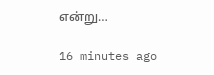என்று…

16 minutes ago